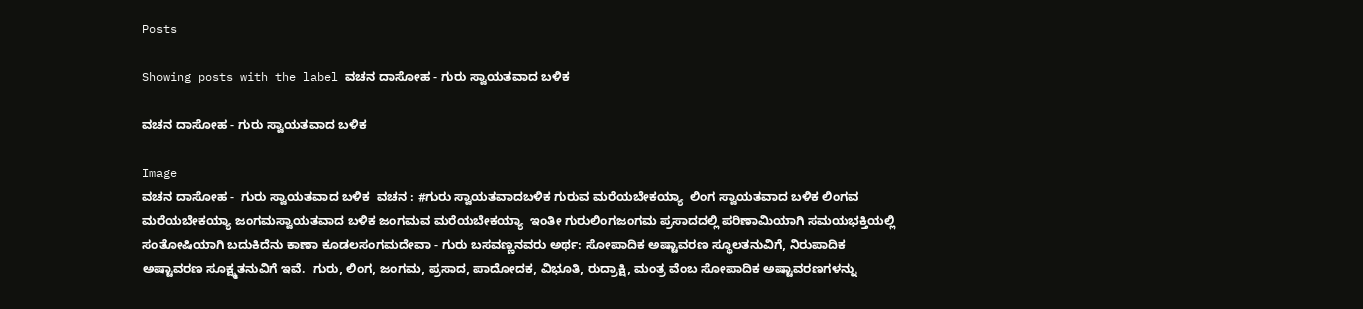Posts

Showing posts with the label ವಚನ ದಾಸೋಹ - ಗುರು ಸ್ವಾಯತವಾದ ಬಳಿಕ

ವಚನ ದಾಸೋಹ - ಗುರು ಸ್ವಾಯತವಾದ ಬಳಿಕ

Image
ವಚನ ದಾಸೋಹ -  ಗುರು ಸ್ವಾಯತವಾದ ಬಳಿಕ  ವಚನ : #ಗುರು ಸ್ವಾಯತವಾದಬಳಿಕ ಗುರುವ ಮರೆಯಬೇಕಯ್ಯಾ  ಲಿಂಗ ಸ್ವಾಯತವಾದ ಬಳಿಕ ಲಿಂಗವ ಮರೆಯಬೇಕಯ್ಯಾ ಜಂಗಮಸ್ವಾಯತವಾದ ಬಳಿಕ ಜಂಗಮವ ಮರೆಯಬೇಕಯ್ಯಾ  ಇಂತೀ ಗುರುಲಿಂಗಜಂಗಮ ಪ್ರಸಾದದಲ್ಲಿ ಪರಿಣಾಮಿಯಾಗಿ ಸಮಯಭಕ್ತಿಯಲ್ಲಿ ಸಂತೋಷಿಯಾಗಿ ಬದುಕಿದೆನು ಕಾಣಾ ಕೂಡಲಸಂಗಮದೇವಾ - ಗುರು ಬಸವಣ್ಣನವರು ಅರ್ಥ: ಸೋಪಾದಿಕ ಅಷ್ಟಾವರಣ ಸ್ಥೂಲತನುವಿಗೆ, ನಿರುಪಾದಿಕ ಅಷ್ಟಾವರಣ ಸೂಕ್ಷ್ಮತನುವಿಗೆ ಇವೆ.  ಗುರು, ಲಿಂಗ, ಜಂಗಮ, ಪ್ರಸಾದ, ಪಾದೋದಕ, ವಿಭೂತಿ, ರುದ್ರಾಕ್ಷಿ, ಮಂತ್ರ ವೆಂಬ ಸೋಪಾದಿಕ ಅಷ್ಟಾವರಣಗಳನ್ನು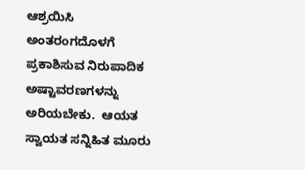ಆಶ್ರಯಿಸಿ ಅಂತರಂಗದೊಳಗೆ  ಪ್ರಕಾಶಿಸುವ ನಿರುಪಾದಿಕ ಅಷ್ಟಾವರಣಗಳನ್ನು ಅರಿಯಬೇಕು.  ಆಯತ ಸ್ವಾಯತ ಸನ್ನಿಹಿತ ಮೂರು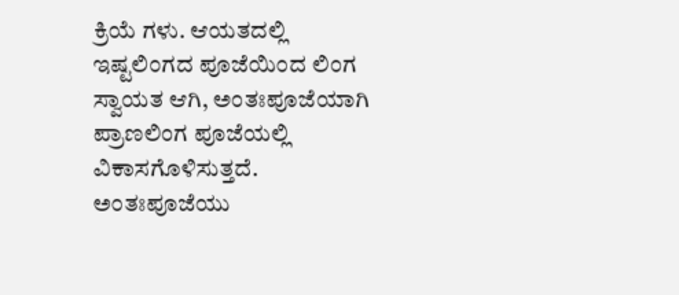ಕ್ರಿಯೆ ಗಳು. ಆಯತದಲ್ಲಿ ಇಷ್ಟಲಿಂಗದ ಪೂಜೆಯಿಂದ ಲಿಂಗ ಸ್ವಾಯತ ಆಗಿ, ಅಂತಃಪೂಜೆಯಾಗಿ ಪ್ರಾಣಲಿಂಗ ಪೂಜೆಯಲ್ಲಿ ವಿಕಾಸಗೊಳಿಸುತ್ತದೆ. ಅಂತಃಪೂಜೆಯು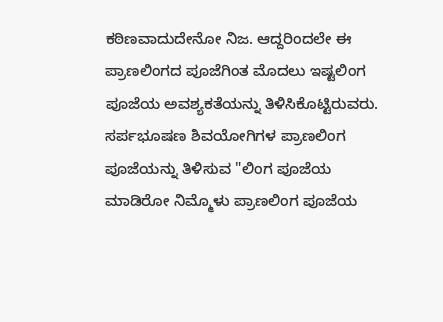ಕಠಿಣವಾದುದೇನೋ ನಿಜ. ಆದ್ದರಿಂದಲೇ ಈ ಪ್ರಾಣಲಿಂಗದ ಪೂಜೆಗಿಂತ ಮೊದಲು ಇಷ್ಟಲಿಂಗ ಪೂಜೆಯ ಅವಶ್ಯಕತೆಯನ್ನು ತಿಳಿಸಿಕೊಟ್ಟಿರುವರು. ಸರ್ಪಭೂಷಣ ಶಿವಯೋಗಿಗಳ ಪ್ರಾಣಲಿಂಗ ಪೂಜೆಯನ್ನು ತಿಳಿಸುವ "ಲಿಂಗ ಪೂಜೆಯ ಮಾಡಿರೋ ನಿಮ್ಮೊಳು ಪ್ರಾಣಲಿಂಗ ಪೂಜೆಯ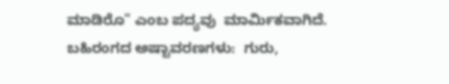ಮಾಡಿರೊ" ಎಂಬ ಪದ್ಯವು  ಮಾರ್ಮಿಕವಾಗಿದೆ. ಬಹಿರಂಗದ ಅಷ್ಟಾವರಣಗಳು:  ಗುರು,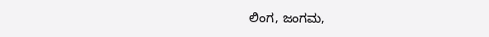ಲಿಂಗ, ಜಂಗಮ,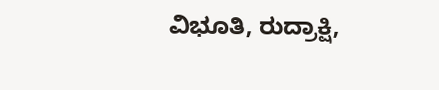ವಿಭೂತಿ, ರುದ್ರಾಕ್ಷಿ,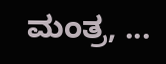ಮಂತ್ರ, ...